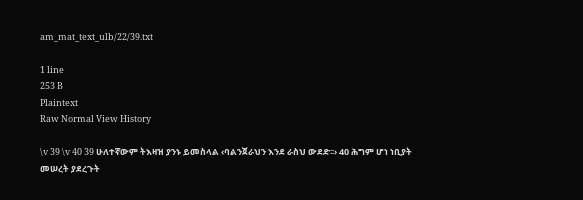am_mat_text_ulb/22/39.txt

1 line
253 B
Plaintext
Raw Normal View History

\v 39 \v 40 39 ሁለተኛውም ትእዛዝ ያንኑ ይመስላል ‹ባልንጀራህን እንደ ራስህ ውደድ፡፡› 40 ሕግም ሆነ ነቢያት መሠረት ያደረጉት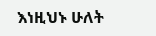እነዚህኑ ሁለት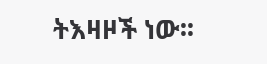ትእዛዞች ነው፡፡